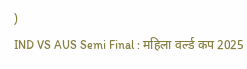)
IND VS AUS Semi Final : महिला वर्ल्ड कप 2025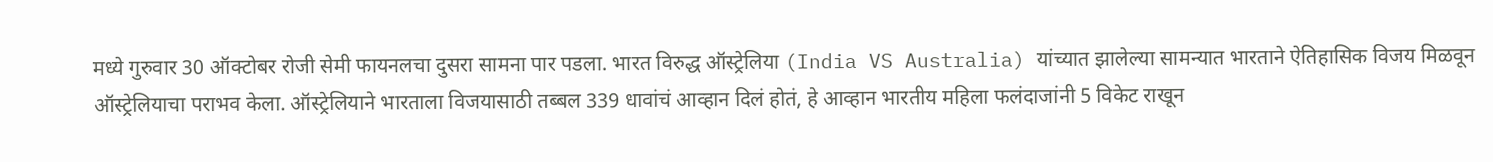मध्ये गुरुवार 30 ऑक्टोबर रोजी सेमी फायनलचा दुसरा सामना पार पडला. भारत विरुद्ध ऑस्ट्रेलिया (India VS Australia) यांच्यात झालेल्या सामन्यात भारताने ऐतिहासिक विजय मिळवून ऑस्ट्रेलियाचा पराभव केला. ऑस्ट्रेलियाने भारताला विजयासाठी तब्बल 339 धावांचं आव्हान दिलं होतं, हे आव्हान भारतीय महिला फलंदाजांनी 5 विकेट राखून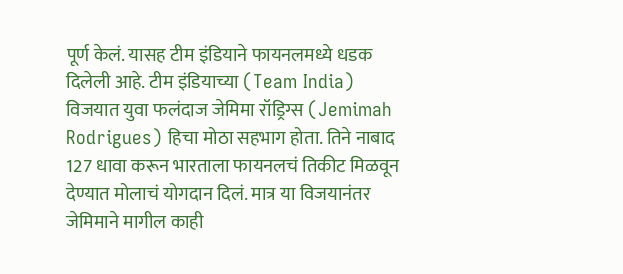पूर्ण केलं. यासह टीम इंडियाने फायनलमध्ये धडक दिलेली आहे. टीम इंडियाच्या (Team India) विजयात युवा फलंदाज जेमिमा रॉड्रिग्स (Jemimah Rodrigues) हिचा मोठा सहभाग होता. तिने नाबाद 127 धावा करून भारताला फायनलचं तिकीट मिळवून देण्यात मोलाचं योगदान दिलं. मात्र या विजयानंतर जेमिमाने मागील काही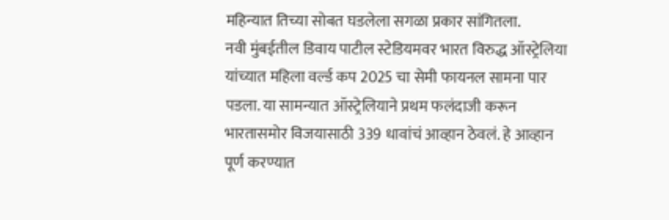महिन्यात तिच्या सोबत घडलेला सगळा प्रकार सांगितला.
नवी मुंबईतील डिवाय पाटील स्टेडियमवर भारत विरुद्ध ऑस्ट्रेलिया यांच्यात महिला वर्ल्ड कप 2025 चा सेमी फायनल सामना पार पडला. या सामन्यात ऑस्ट्रेलियाने प्रथम फलंदाजी करून भारतासमोर विजयासाठी 339 धावांचं आव्हान ठेवलं. हे आव्हान पूर्ण करण्यात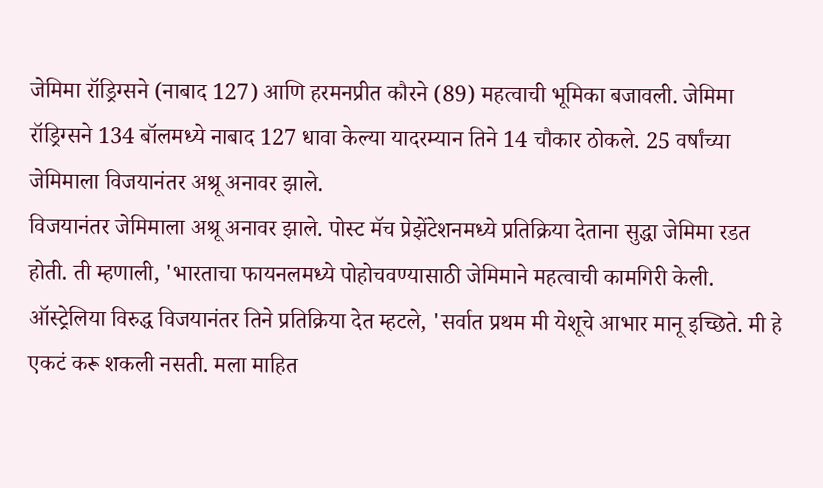जेमिमा रॉड्रिग्सने (नाबाद 127) आणि हरमनप्रीत कौरने (89) महत्वाची भूमिका बजावली. जेमिमा रॉड्रिग्सने 134 बॉलमध्ये नाबाद 127 धावा केल्या यादरम्यान तिने 14 चौकार ठोकले. 25 वर्षांच्या जेमिमाला विजयानंतर अश्रू अनावर झाले.
विजयानंतर जेमिमाला अश्रू अनावर झाले. पोस्ट मॅच प्रेझेंटेशनमध्ये प्रतिक्रिया देताना सुद्धा जेमिमा रडत होती. ती म्हणाली, 'भारताचा फायनलमध्ये पोहोचवण्यासाठी जेमिमाने महत्वाची कामगिरी केली. ऑस्ट्रेलिया विरुद्ध विजयानंतर तिने प्रतिक्रिया देत म्हटले, 'सर्वात प्रथम मी येशूचे आभार मानू इच्छिते. मी हे एकटं करू शकली नसती. मला माहित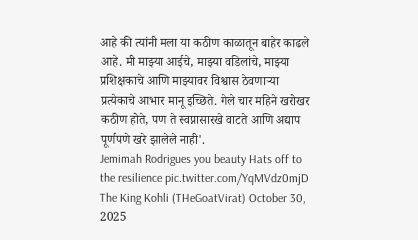आहे की त्यांनी मला या कठीण काळातून बाहेर काढले आहे. मी माझ्या आईचे, माझ्या वडिलांचे, माझ्या प्रशिक्षकाचे आणि माझ्यावर विश्वास ठेवणाऱ्या प्रत्येकाचे आभार मानू इच्छिते. गेले चार महिने खरोखर कठीण होते, पण ते स्वप्नासारखे वाटते आणि अद्याप पूर्णपणे खरे झालेले नाही'.
Jemimah Rodrigues you beauty Hats off to the resilience pic.twitter.com/YqMVdz0mjD
The King Kohli (THeGoatVirat) October 30, 2025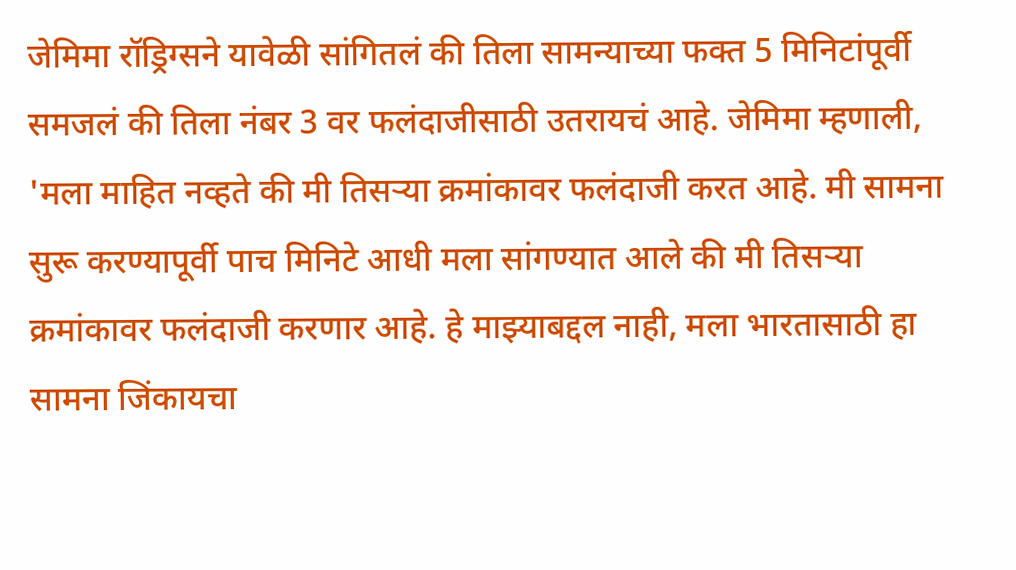जेमिमा रॉड्रिग्सने यावेळी सांगितलं की तिला सामन्याच्या फक्त 5 मिनिटांपूर्वी समजलं की तिला नंबर 3 वर फलंदाजीसाठी उतरायचं आहे. जेमिमा म्हणाली, 'मला माहित नव्हते की मी तिसऱ्या क्रमांकावर फलंदाजी करत आहे. मी सामना सुरू करण्यापूर्वी पाच मिनिटे आधी मला सांगण्यात आले की मी तिसऱ्या क्रमांकावर फलंदाजी करणार आहे. हे माझ्याबद्दल नाही, मला भारतासाठी हा सामना जिंकायचा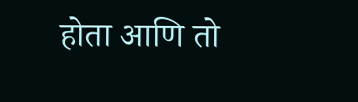होता आणि तो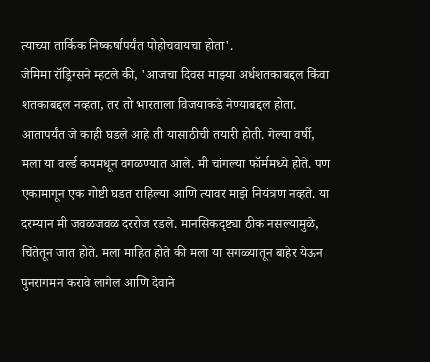त्याच्या तार्किक निष्कर्षापर्यंत पोहोचवायचा होता'.
जेमिमा रॉड्रिग्सने म्हटले की, 'आजचा दिवस माझ्या अर्धशतकाबद्दल किंवा शतकाबद्दल नव्हता, तर तो भारताला विजयाकडे नेण्याबद्दल होता. आतापर्यंत जे काही घडले आहे ती यासाठीची तयारी होती. गेल्या वर्षी, मला या वर्ल्ड कपमधून वगळण्यात आले. मी चांगल्या फॉर्ममध्ये होते. पण एकामागून एक गोष्टी घडत राहिल्या आणि त्यावर माझे नियंत्रण नव्हते. या दरम्यान मी जवळजवळ दररोज रडले. मानसिकदृष्ट्या ठीक नसल्यामुळे, चिंतेतून जात होते. मला माहित होते की मला या सगळ्यातून बाहेर येऊन पुनरागमन करावे लागेल आणि देवाने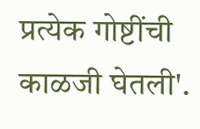प्रत्येक गोष्टींची काळजी घेतली'.